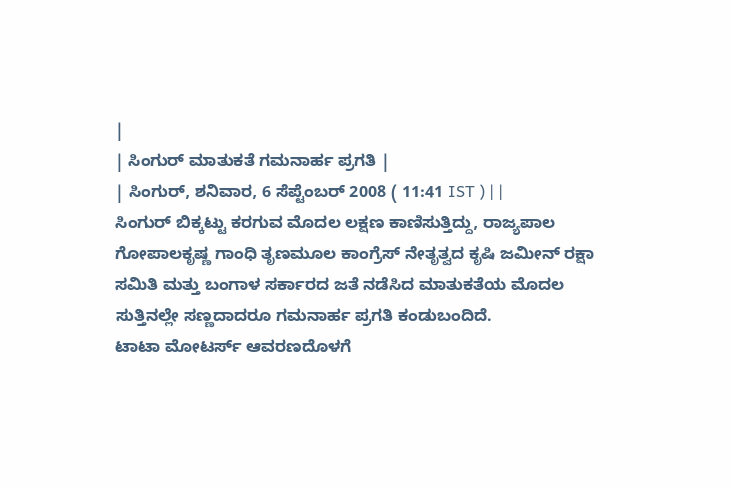|
| ಸಿಂಗುರ್ ಮಾತುಕತೆ ಗಮನಾರ್ಹ ಪ್ರಗತಿ |
| ಸಿಂಗುರ್, ಶನಿವಾರ, 6 ಸೆಪ್ಟೆಂಬರ್ 2008 ( 11:41 IST ) | |
ಸಿಂಗುರ್ ಬಿಕ್ಕಟ್ಟು ಕರಗುವ ಮೊದಲ ಲಕ್ಷಣ ಕಾಣಿಸುತ್ತಿದ್ದು, ರಾಜ್ಯಪಾಲ ಗೋಪಾಲಕೃಷ್ಣ ಗಾಂಧಿ ತೃಣಮೂಲ ಕಾಂಗ್ರೆಸ್ ನೇತೃತ್ವದ ಕೃಷಿ ಜಮೀನ್ ರಕ್ಷಾ ಸಮಿತಿ ಮತ್ತು ಬಂಗಾಳ ಸರ್ಕಾರದ ಜತೆ ನಡೆಸಿದ ಮಾತುಕತೆಯ ಮೊದಲ ಸುತ್ತಿನಲ್ಲೇ ಸಣ್ಣದಾದರೂ ಗಮನಾರ್ಹ ಪ್ರಗತಿ ಕಂಡುಬಂದಿದೆ.
ಟಾಟಾ ಮೋಟರ್ಸ್ ಆವರಣದೊಳಗೆ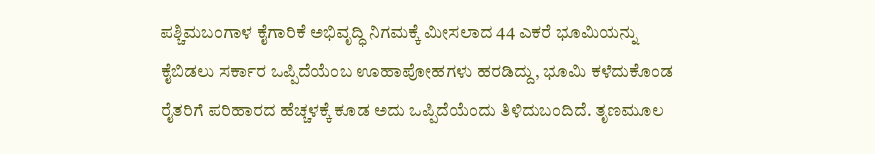ಪಶ್ಚಿಮಬಂಗಾಳ ಕೈಗಾರಿಕೆ ಅಭಿವೃದ್ಧಿ ನಿಗಮಕ್ಕೆ ಮೀಸಲಾದ 44 ಎಕರೆ ಭೂಮಿಯನ್ನು ಕೈಬಿಡಲು ಸರ್ಕಾರ ಒಪ್ಪಿದೆಯೆಂಬ ಊಹಾಪೋಹಗಳು ಹರಡಿದ್ದು, ಭೂಮಿ ಕಳೆದುಕೊಂಡ ರೈತರಿಗೆ ಪರಿಹಾರದ ಹೆಚ್ಚಳಕ್ಕೆ ಕೂಡ ಅದು ಒಪ್ಪಿದೆಯೆಂದು ತಿಳಿದುಬಂದಿದೆ. ತೃಣಮೂಲ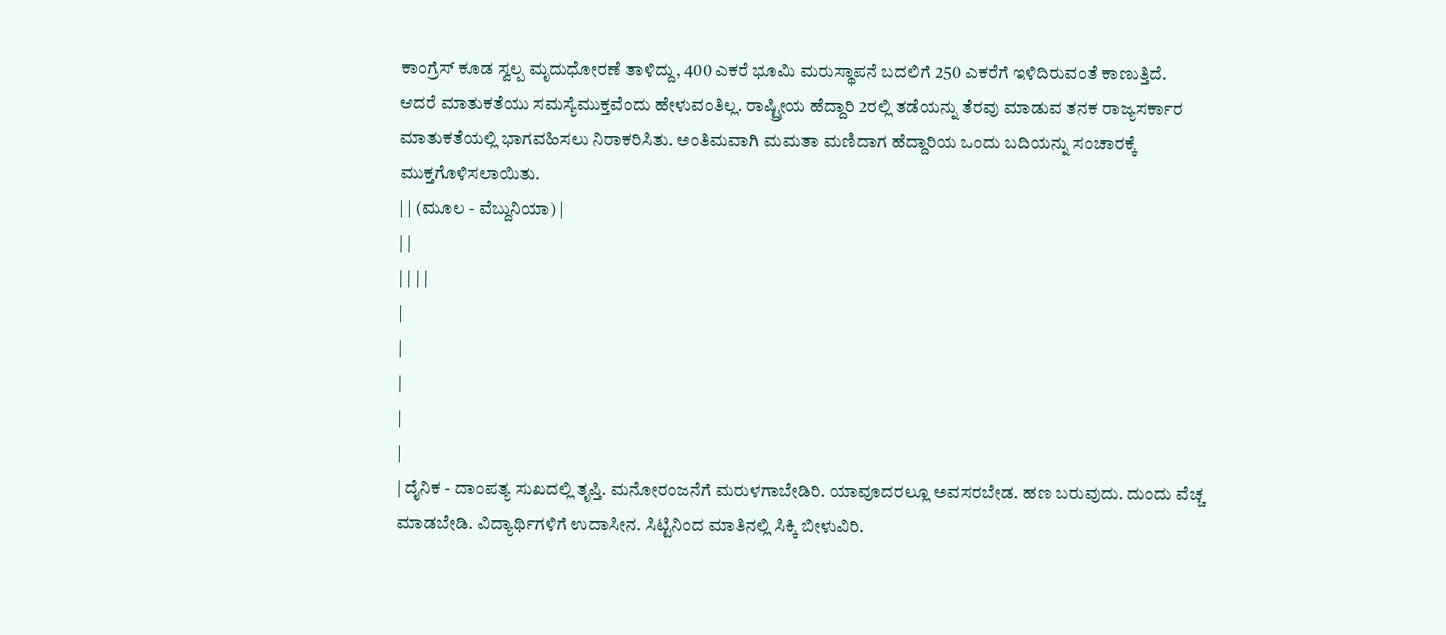ಕಾಂಗ್ರೆಸ್ ಕೂಡ ಸ್ವಲ್ಪ ಮೃದುಧೋರಣೆ ತಾಳಿದ್ದು, 400 ಎಕರೆ ಭೂಮಿ ಮರುಸ್ಥಾಪನೆ ಬದಲಿಗೆ 250 ಎಕರೆಗೆ ಇಳಿದಿರುವಂತೆ ಕಾಣುತ್ತಿದೆ.
ಆದರೆ ಮಾತುಕತೆಯು ಸಮಸ್ಯೆಮುಕ್ತವೆಂದು ಹೇಳುವಂತಿಲ್ಲ. ರಾಷ್ಟ್ರೀಯ ಹೆದ್ದಾರಿ 2ರಲ್ಲಿ ತಡೆಯನ್ನು ತೆರವು ಮಾಡುವ ತನಕ ರಾಜ್ಯಸರ್ಕಾರ ಮಾತುಕತೆಯಲ್ಲಿ ಭಾಗವಹಿಸಲು ನಿರಾಕರಿಸಿತು. ಅಂತಿಮವಾಗಿ ಮಮತಾ ಮಣಿದಾಗ ಹೆದ್ದಾರಿಯ ಒಂದು ಬದಿಯನ್ನು ಸಂಚಾರಕ್ಕೆ ಮುಕ್ತಗೊಳಿಸಲಾಯಿತು.
| | (ಮೂಲ - ವೆಬ್ದುನಿಯಾ) |
| |
| | | |
|
|
|
|
|
| ದೈನಿಕ - ದಾಂಪತ್ಯ ಸುಖದಲ್ಲಿ ತೃಪ್ತಿ. ಮನೋರಂಜನೆಗೆ ಮರುಳಗಾಬೇಡಿರಿ. ಯಾವೂದರಲ್ಲೂ ಅವಸರಬೇಡ. ಹಣ ಬರುವುದು. ದುಂದು ವೆಚ್ಚ ಮಾಡಬೇಡಿ. ವಿದ್ಯಾರ್ಥಿಗಳಿಗೆ ಉದಾಸೀನ. ಸಿಟ್ಟಿನಿಂದ ಮಾತಿನಲ್ಲಿ ಸಿಕ್ಕಿ ಬೀಳುವಿರಿ.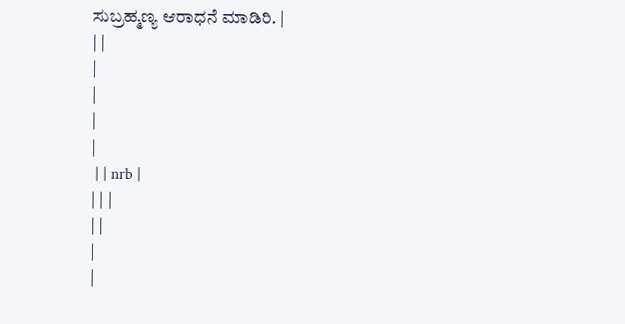ಸುಬ್ರಹ್ಮಣ್ಯ ಆರಾಧನೆ ಮಾಡಿರಿ. |
| |
|
|
|
|
 | | nrb |
| | |
| |
|
|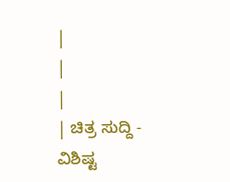|
|
|
| ಚಿತ್ರ ಸುದ್ದಿ - ವಿಶಿಷ್ಟ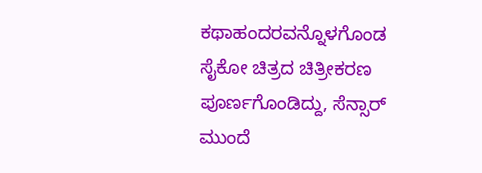ಕಥಾಹಂದರವನ್ನೊಳಗೊಂಡ ಸೈಕೋ ಚಿತ್ರದ ಚಿತ್ರೀಕರಣ ಪೂರ್ಣಗೊಂಡಿದ್ದು, ಸೆನ್ಸಾರ್ ಮುಂದೆ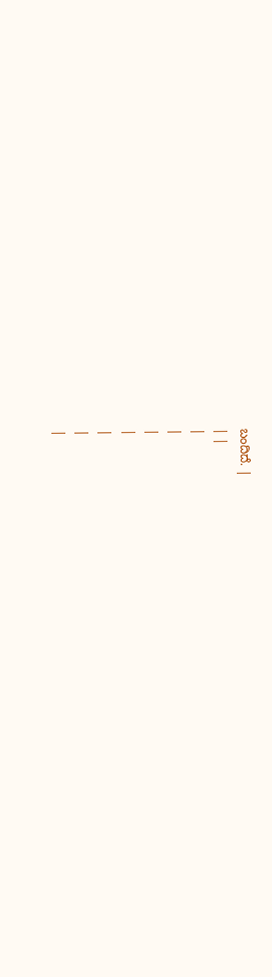ಬಂದಿದೆ. |
| |
|
|
|
|
|
|
|